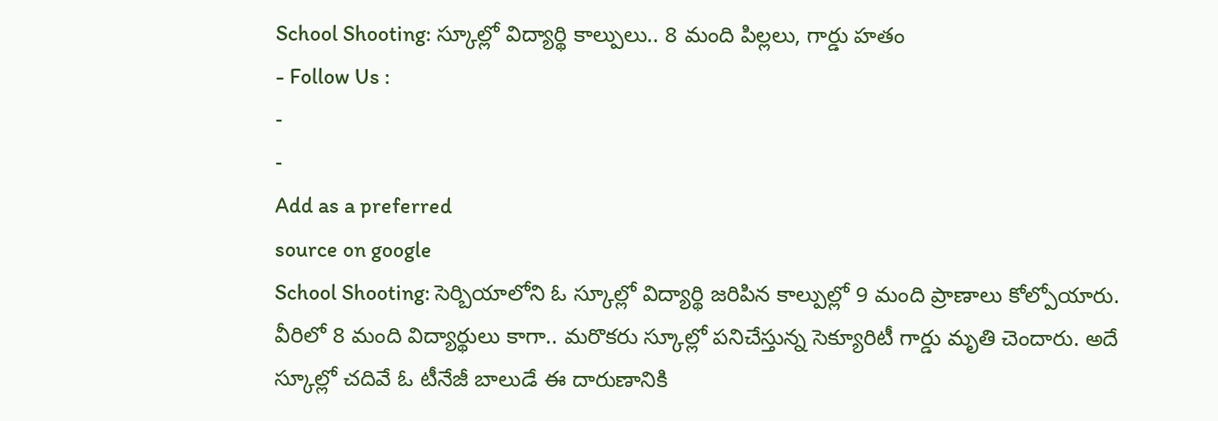School Shooting: స్కూల్లో విద్యార్థి కాల్పులు.. 8 మంది పిల్లలు, గార్డు హతం
- Follow Us :
-
-
Add as a preferred
source on google
School Shooting: సెర్బియాలోని ఓ స్కూల్లో విద్యార్థి జరిపిన కాల్పుల్లో 9 మంది ప్రాణాలు కోల్పోయారు. వీరిలో 8 మంది విద్యార్థులు కాగా.. మరొకరు స్కూల్లో పనిచేస్తున్న సెక్యూరిటీ గార్డు మృతి చెందారు. అదే స్కూల్లో చదివే ఓ టీనేజీ బాలుడే ఈ దారుణానికి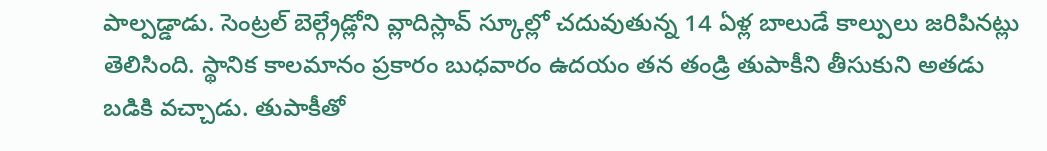పాల్పడ్డాడు. సెంట్రల్ బెల్గ్రేడ్లోని వ్లాదిస్లావ్ స్కూల్లో చదువుతున్న 14 ఏళ్ల బాలుడే కాల్పులు జరిపినట్లు తెలిసింది. స్థానిక కాలమానం ప్రకారం బుధవారం ఉదయం తన తండ్రి తుపాకీని తీసుకుని అతడు బడికి వచ్చాడు. తుపాకీతో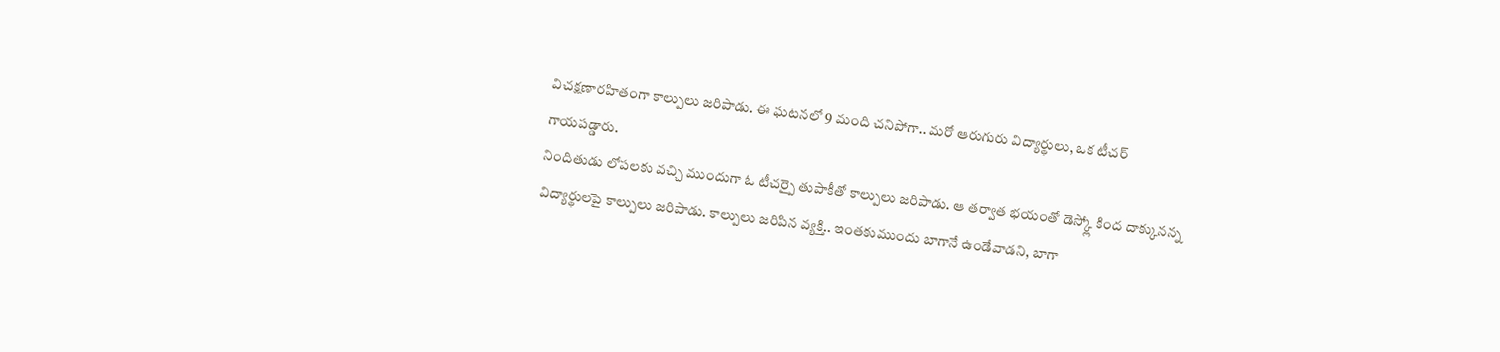విచక్షణారహితంగా కాల్పులు జరిపాడు. ఈ ఘటనలో 9 మంది చనిపోగా.. మరో ఆరుగురు విద్యార్థులు, ఒక టీచర్ గాయపడ్డారు.
నిందితుడు లోపలకు వచ్చి ముందుగా ఓ టీచర్పై తుపాకీతో కాల్పులు జరిపాడు. ఆ తర్వాత భయంతో డెస్క్లో కింద దాక్కునన్న విద్యార్థులపై కాల్పులు జరిపాడు. కాల్పులు జరిపిన వ్యక్తి.. ఇంతకుముందు బాగానే ఉండేవాడని, బాగా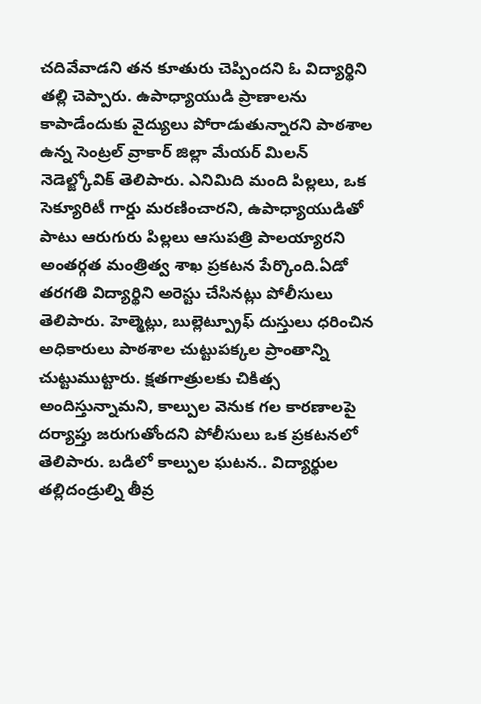చదివేవాడని తన కూతురు చెప్పిందని ఓ విద్యార్థిని తల్లి చెప్పారు. ఉపాధ్యాయుడి ప్రాణాలను కాపాడేందుకు వైద్యులు పోరాడుతున్నారని పాఠశాల ఉన్న సెంట్రల్ వ్రాకార్ జిల్లా మేయర్ మిలన్ నెడెల్జ్కోవిక్ తెలిపారు. ఎనిమిది మంది పిల్లలు, ఒక సెక్యూరిటీ గార్డు మరణించారని, ఉపాధ్యాయుడితో పాటు ఆరుగురు పిల్లలు ఆసుపత్రి పాలయ్యారని అంతర్గత మంత్రిత్వ శాఖ ప్రకటన పేర్కొంది.ఏడో తరగతి విద్యార్థిని అరెస్టు చేసినట్లు పోలీసులు తెలిపారు. హెల్మెట్లు, బుల్లెట్ప్రూఫ్ దుస్తులు ధరించిన అధికారులు పాఠశాల చుట్టుపక్కల ప్రాంతాన్ని చుట్టుముట్టారు. క్షతగాత్రులకు చికిత్స అందిస్తున్నామని, కాల్పుల వెనుక గల కారణాలపై దర్యాప్తు జరుగుతోందని పోలీసులు ఒక ప్రకటనలో తెలిపారు. బడిలో కాల్పుల ఘటన.. విద్యార్థుల తల్లిదండ్రుల్ని తీవ్ర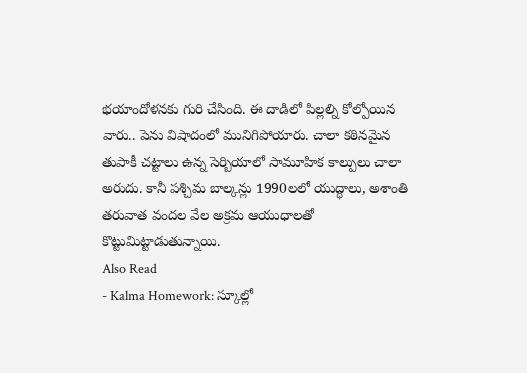భయాందోళనకు గురి చేసింది. ఈ దాడిలో పిల్లల్ని కోల్పోయిన వారు.. పెను విషాదంలో మునిగిపోయారు. చాలా కఠినమైన తుపాకీ చట్టాలు ఉన్న సెర్బియాలో సామూహిక కాల్పులు చాలా అరుదు. కానీ పశ్చిమ బాల్కన్లు 1990లలో యుద్ధాలు, అశాంతి తరువాత వందల వేల అక్రమ ఆయుధాలతో కొట్టుమిట్టాడుతున్నాయి.
Also Read
- Kalma Homework: స్కూల్లో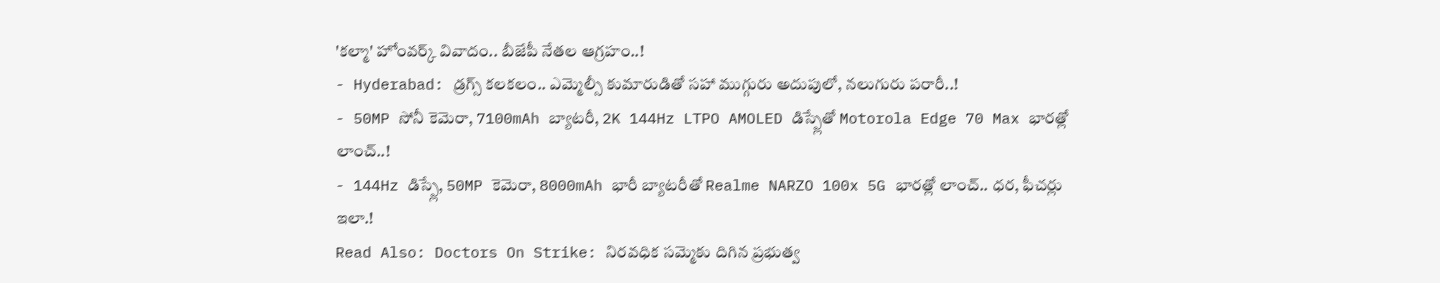'కల్మా' హోంవర్క్ వివాదం.. బీజేపీ నేతల ఆగ్రహం..!
- Hyderabad: డ్రగ్స్ కలకలం.. ఎమ్మెల్సీ కుమారుడితో సహా ముగ్గురు అదుపులో, నలుగురు పరారీ..!
- 50MP సోనీ కెమెరా, 7100mAh బ్యాటరీ, 2K 144Hz LTPO AMOLED డిస్ప్లేతో Motorola Edge 70 Max భారత్లో లాంచ్..!
- 144Hz డిస్ప్లే, 50MP కెమెరా, 8000mAh భారీ బ్యాటరీతో Realme NARZO 100x 5G భారత్లో లాంచ్.. ధర, ఫీచర్లు ఇలా.!
Read Also: Doctors On Strike: నిరవధిక సమ్మెకు దిగిన ప్రభుత్వ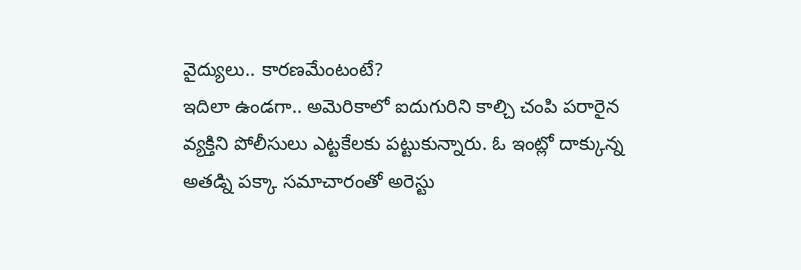వైద్యులు.. కారణమేంటంటే?
ఇదిలా ఉండగా.. అమెరికాలో ఐదుగురిని కాల్చి చంపి పరారైన వ్యక్తిని పోలీసులు ఎట్టకేలకు పట్టుకున్నారు. ఓ ఇంట్లో దాక్కున్న అతడ్ని పక్కా సమాచారంతో అరెస్టు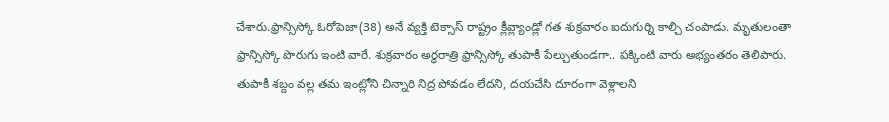చేశారు.ఫ్రాన్సిస్కో ఓరోపెజా(38) అనే వ్యక్తి టెక్సాస్ రాష్ట్రం క్లీవ్ల్యాండ్లో గత శుక్రవారం ఐదుగుర్ని కాల్చి చంపాడు. మృతులంతా ఫ్రాన్సిస్కో పొరుగు ఇంటి వారే. శుక్రవారం అర్ధరాత్రి ఫ్రాన్సిస్కో తుపాకీ పేల్చుతుండగా.. పక్కింటి వారు అభ్యంతరం తెలిపారు. తుపాకీ శబ్దం వల్ల తమ ఇంట్లోని చిన్నారి నిద్ర పోవడం లేదని, దయచేసి దూరంగా వెళ్లాలని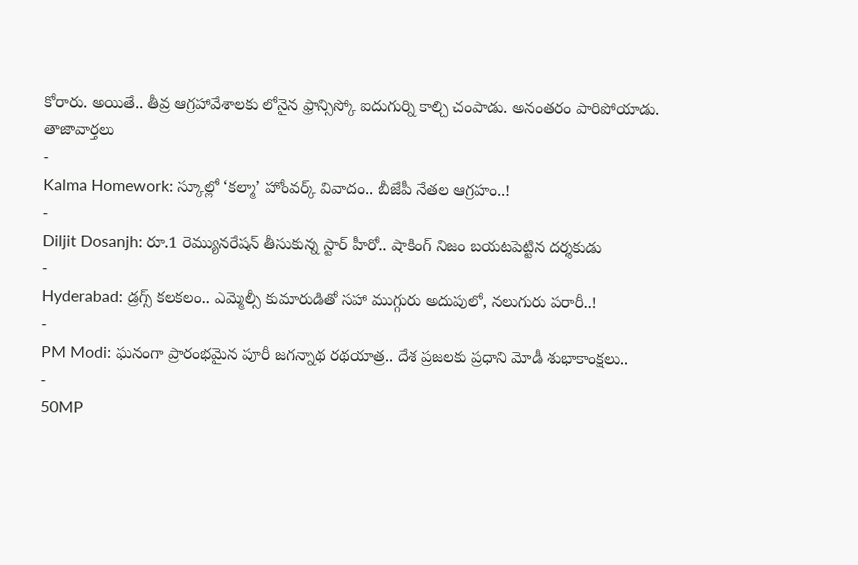కోరారు. అయితే.. తీవ్ర ఆగ్రహావేశాలకు లోనైన ఫ్రాన్సిస్కో ఐదుగుర్ని కాల్చి చంపాడు. అనంతరం పారిపోయాడు.
తాజావార్తలు
-
Kalma Homework: స్కూల్లో ‘కల్మా’ హోంవర్క్ వివాదం.. బీజేపీ నేతల ఆగ్రహం..!
-
Diljit Dosanjh: రూ.1 రెమ్యునరేషన్ తీసుకున్న స్టార్ హీరో.. షాకింగ్ నిజం బయటపెట్టిన దర్శకుడు
-
Hyderabad: డ్రగ్స్ కలకలం.. ఎమ్మెల్సీ కుమారుడితో సహా ముగ్గురు అదుపులో, నలుగురు పరారీ..!
-
PM Modi: ఘనంగా ప్రారంభమైన పూరీ జగన్నాథ రథయాత్ర.. దేశ ప్రజలకు ప్రధాని మోడీ శుభాకాంక్షలు..
-
50MP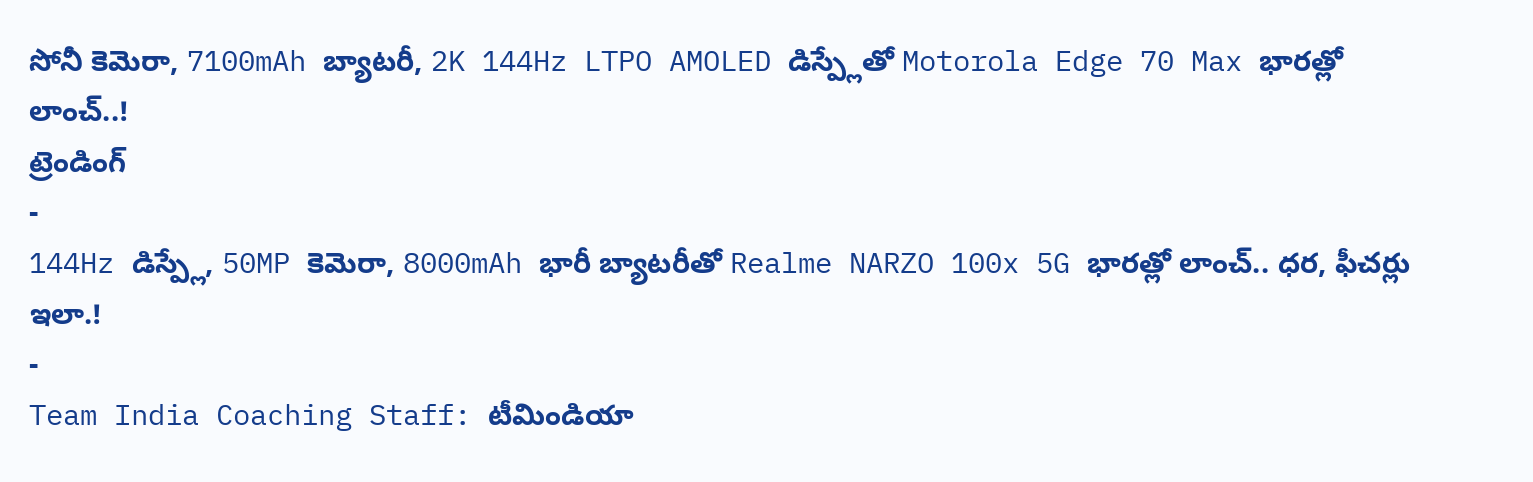సోనీ కెమెరా, 7100mAh బ్యాటరీ, 2K 144Hz LTPO AMOLED డిస్ప్లేతో Motorola Edge 70 Max భారత్లో లాంచ్..!
ట్రెండింగ్
-
144Hz డిస్ప్లే, 50MP కెమెరా, 8000mAh భారీ బ్యాటరీతో Realme NARZO 100x 5G భారత్లో లాంచ్.. ధర, ఫీచర్లు ఇలా.!
-
Team India Coaching Staff: టీమిండియా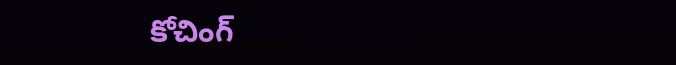కోచింగ్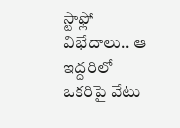స్టాఫ్లో విభేదాలు.. ఆ ఇద్దరిలో ఒకరిపై వేటు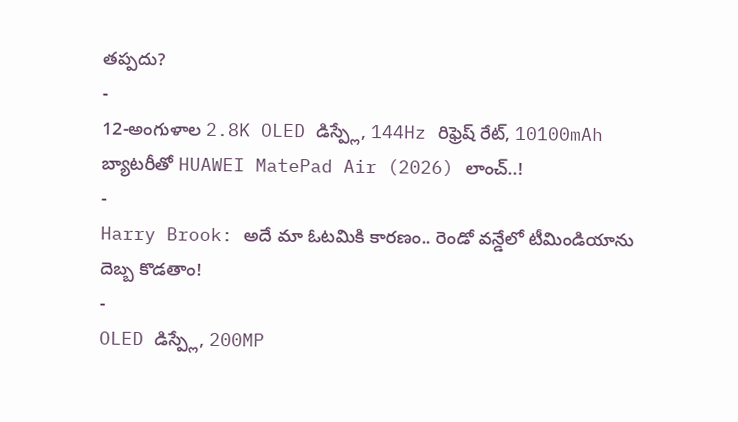తప్పదు?
-
12-అంగుళాల 2.8K OLED డిస్ప్లే, 144Hz రిఫ్రెష్ రేట్, 10100mAh బ్యాటరీతో HUAWEI MatePad Air (2026) లాంచ్..!
-
Harry Brook: అదే మా ఓటమికి కారణం.. రెండో వన్డేలో టీమిండియాను దెబ్బ కొడతాం!
-
OLED డిస్ప్లే, 200MP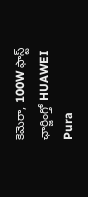కెమెరా, 100W ఫాస్ట్ ఛార్జింగ్తో HUAWEI Pura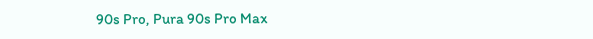90s Pro, Pura 90s Pro Max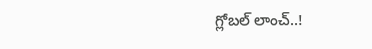గ్లోబల్ లాంచ్..!